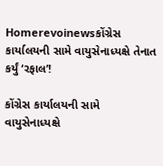Homerevoinewsકોંગ્રેસ કાર્યાલયની સામે વાયુસેનાધ્યક્ષે તેનાત કર્યું ‘રફાલ’!

કોંગ્રેસ કાર્યાલયની સામે વાયુસેનાધ્યક્ષે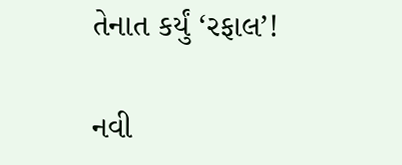તેનાત કર્યું ‘રફાલ’!

નવી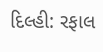દિલ્હી: રફાલ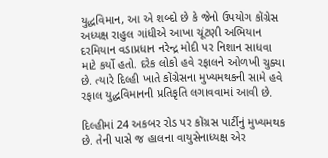યુદ્ધવિમાન, આ એ શબ્દો છે કે જેનો ઉપયોગ કોંગ્રેસ અધ્યક્ષ રાહુલ ગાંધીએ આખા ચૂંટણી અભિયાન દરમિયાન વડાપ્રધાન નરેન્દ્ર મોદી પર નિશાન સાધવા માટે કર્યો હતો. દરેક લોકો હવે રફાલને ઓળખી ચુક્યા છે. ત્યારે દિલ્હી ખાતે કોંગ્રેસના મુખ્યમથકની સામે હવે રફાલ યુદ્ધવિમાનની પ્રતિકૃતિ લગાવવામાં આવી છે.

દિલ્હીમાં 24 અકબર રોડ પર કોંગ્રસ પાર્ટીનું મુખ્યમથક છે. તેની પાસે જ હાલના વાયુસેનાધ્યક્ષ એર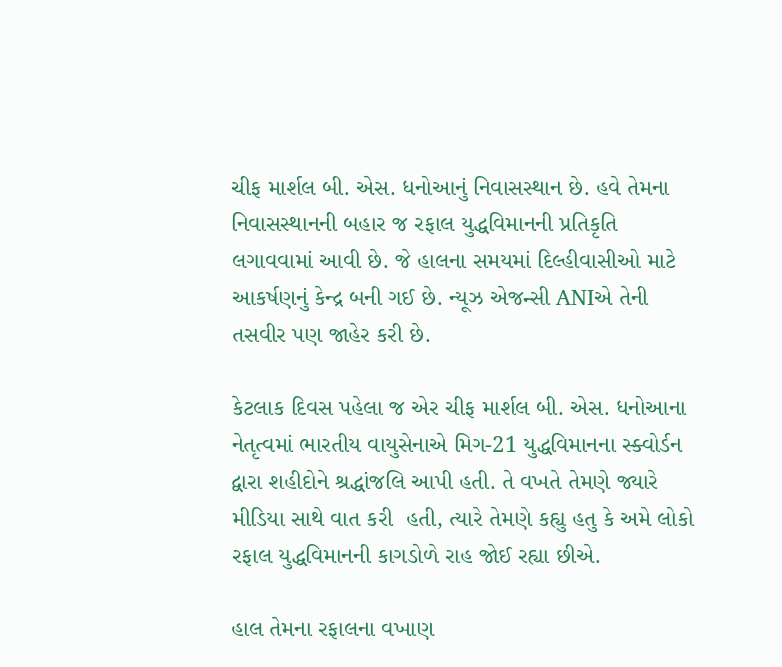ચીફ માર્શલ બી. એસ. ધનોઆનું નિવાસસ્થાન છે. હવે તેમના નિવાસસ્થાનની બહાર જ રફાલ યુદ્ધવિમાનની પ્રતિકૃતિ લગાવવામાં આવી છે. જે હાલના સમયમાં દિલ્હીવાસીઓ માટે આકર્ષણનું કેન્દ્ર બની ગઈ છે. ન્યૂઝ એજન્સી ANIએ તેની તસવીર પણ જાહેર કરી છે.

કેટલાક દિવસ પહેલા જ એર ચીફ માર્શલ બી. એસ. ધનોઆના નેતૃત્વમાં ભારતીય વાયુસેનાએ મિગ-21 યુદ્ધવિમાનના સ્ક્વોર્ડન દ્વારા શહીદોને શ્રદ્ધાંજલિ આપી હતી. તે વખતે તેમણે જ્યારે મીડિયા સાથે વાત કરી  હતી, ત્યારે તેમણે કહ્યુ હતુ કે અમે લોકો રફાલ યુદ્ધવિમાનની કાગડોળે રાહ જોઈ રહ્યા છીએ.

હાલ તેમના રફાલના વખાણ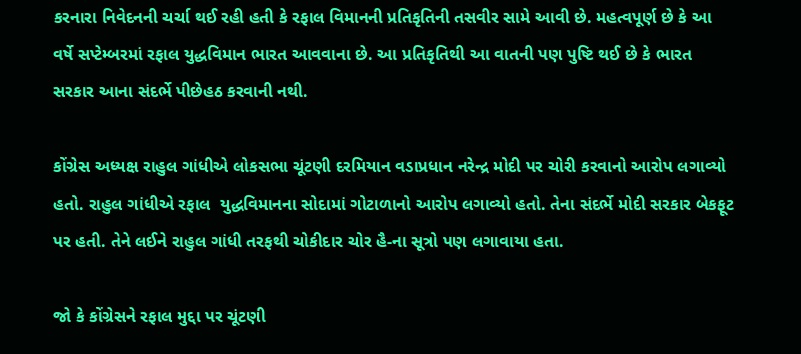કરનારા નિવેદનની ચર્ચા થઈ રહી હતી કે રફાલ વિમાનની પ્રતિકૃતિની તસવીર સામે આવી છે. મહત્વપૂર્ણ છે કે આ વર્ષે સપ્ટેમ્બરમાં રફાલ યુદ્ધવિમાન ભારત આવવાના છે. આ પ્રતિકૃતિથી આ વાતની પણ પુષ્ટિ થઈ છે કે ભારત સરકાર આના સંદર્ભે પીછેહઠ કરવાની નથી.

કોંગ્રેસ અધ્યક્ષ રાહુલ ગાંધીએ લોકસભા ચૂંટણી દરમિયાન વડાપ્રધાન નરેન્દ્ર મોદી પર ચોરી કરવાનો આરોપ લગાવ્યો હતો. રાહુલ ગાંધીએ રફાલ  યુદ્ધવિમાનના સોદામાં ગોટાળાનો આરોપ લગાવ્યો હતો. તેના સંદર્ભે મોદી સરકાર બેકફૂટ પર હતી. તેને લઈને રાહુલ ગાંધી તરફથી ચોકીદાર ચોર હૈ-ના સૂત્રો પણ લગાવાયા હતા.

જો કે કોંગ્રેસને રફાલ મુદ્દા પર ચૂંટણી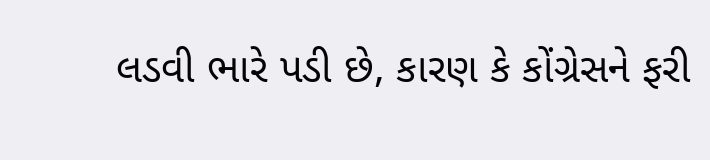લડવી ભારે પડી છે, કારણ કે કોંગ્રેસને ફરી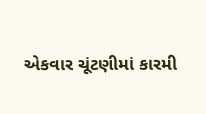એકવાર ચૂંટણીમાં કારમી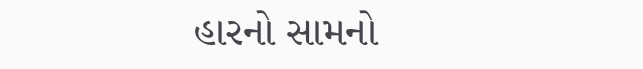હારનો સામનો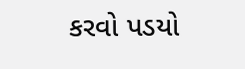કરવો પડયો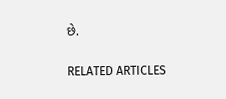છે.

RELATED ARTICLES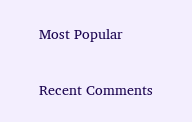Most Popular

Recent Comments